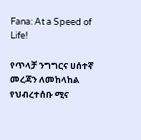Fana: At a Speed of Life!

የጥላቻ ንግግርና ሀሰተኛ መረጃን ለመከላከል የህብረተሰቡ ሚና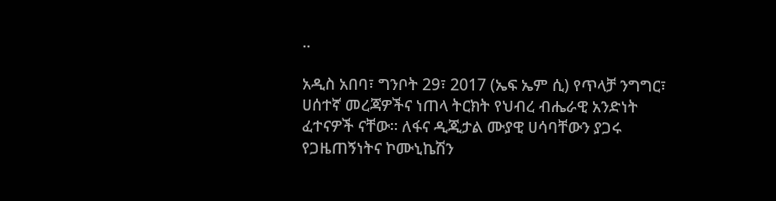..

አዲስ አበባ፣ ግንቦት 29፣ 2017 (ኤፍ ኤም ሲ) የጥላቻ ንግግር፣ ሀሰተኛ መረጃዎችና ነጠላ ትርክት የህብረ ብሔራዊ አንድነት ፈተናዎች ናቸው፡፡ ለፋና ዲጂታል ሙያዊ ሀሳባቸውን ያጋሩ የጋዜጠኝነትና ኮሙኒኬሽን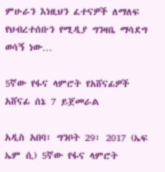ምሁራን እነዚህን ፈተናዎች ለማለፍ የህብረተሰቡን የሚዲያ ግንዛቤ ማሳደግ ወሳኝ ነው…

5ኛው የፋና ላምሮት የአሸናፊዎች አሸናፊ ሰኔ 7 ይጀመራል

አዲስ አበባ፣ ግንቦት 29፣ 2017 (ኤፍ ኤም ሲ) 5ኛው የፋና ላምሮት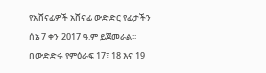የአሸናፊዎች አሸናፊ ውድድር የፊታችን ሰኔ 7 ቀን 2017 ዓ.ም ይጀመራል፡፡ በውድድሩ የምዕራፍ 17፣ 18 እና 19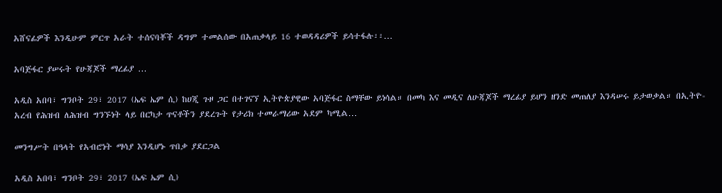አሸናፊዎች እንዲሁም ምርጥ አራት ተሰናባቾች ዳግም ተመልሰው በአጠቃላይ 16 ተወዳዳሪዎች ይሳተፋሉ፡፡…

አባጅፋር ያሠሩት የሁጃጆች ማረፊያ …

አዲስ አበባ፣ ግንቦት 29፣ 2017 (ኤፍ ኤም ሲ) ከሀጂ ጉዞ ጋር በተገናኘ ኢትዮጵያዊው አባጅፋር ስማቸው ይነሳል። በመካ እና መዲና ለሁጃጆች ማረፊያ ይሆን ዘንድ መጠለያ እንዳሠሩ ይታወቃል። በኢትዮ-አረብ የሕዝብ ለሕዝብ ግንኙነት ላይ በርካታ ጥናቶችን ያደረጉት የታሪክ ተመራማሪው አደም ካሚል…

መንግሥት በዓላት የአብሮነት ማሳያ እንዲሆኑ ጥበቃ ያደርጋል

አዲስ አበባ፣ ግንቦት 29፣ 2017 (ኤፍ ኤም ሲ)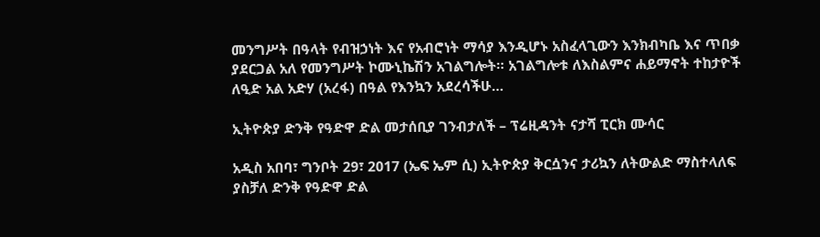መንግሥት በዓላት የብዝኃነት እና የአብሮነት ማሳያ እንዲሆኑ አስፈላጊውን እንክብካቤ እና ጥበቃ ያደርጋል አለ የመንግሥት ኮሙኒኬሽን አገልግሎት፡፡ አገልግሎቱ ለእስልምና ሐይማኖት ተከታዮች ለዒድ አል አድሃ (አረፋ) በዓል የእንኳን አደረሳችሁ…

ኢትዮጵያ ድንቅ የዓድዋ ድል መታሰቢያ ገንብታለች – ፕሬዚዳንት ናታሻ ፒርክ ሙሳር

አዲስ አበባ፣ ግንቦት 29፣ 2017 (ኤፍ ኤም ሲ) ኢትዮጵያ ቅርሷንና ታሪኳን ለትውልድ ማስተላለፍ ያስቻለ ድንቅ የዓድዋ ድል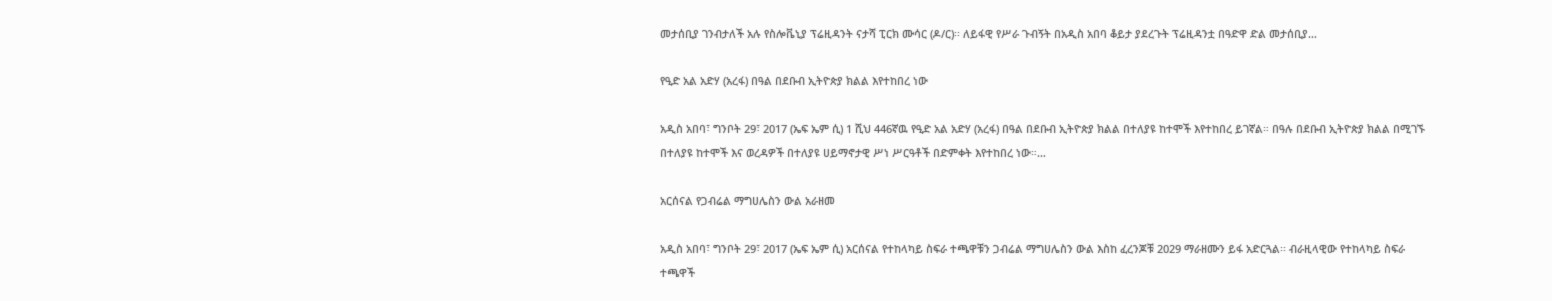መታሰቢያ ገንብታለች አሉ የስሎቬኒያ ፕሬዚዳንት ናታሻ ፒርክ ሙሳር (ዶ/ር)፡፡ ለይፋዊ የሥራ ጉብኝት በአዲስ አበባ ቆይታ ያደረጉት ፕሬዚዳንቷ በዓድዋ ድል መታሰቢያ…

የዒድ አል አድሃ (አረፋ) በዓል በደቡብ ኢትዮጵያ ክልል እየተከበረ ነው

አዲስ አበባ፣ ግንቦት 29፣ 2017 (ኤፍ ኤም ሲ) 1 ሺህ 446ኛዉ የዒድ አል አድሃ (አረፋ) በዓል በደቡብ ኢትዮጵያ ክልል በተለያዩ ከተሞች እየተከበረ ይገኛል። በዓሉ በደቡብ ኢትዮጵያ ክልል በሚገኙ በተለያዩ ከተሞች እና ወረዳዎች በተለያዩ ሀይማኖታዊ ሥነ ሥርዓቶች በድምቀት እየተከበረ ነው።…

አርሰናል የጋብሬል ማግሀሌስን ውል አራዘመ

አዲስ አበባ፣ ግንቦት 29፣ 2017 (ኤፍ ኤም ሲ) አርሰናል የተከላካይ ስፍራ ተጫዋቹን ጋብሬል ማግሀሌስን ውል እስከ ፈረንጆቹ 2029 ማራዘሙን ይፋ አድርጓል፡፡ ብራዚላዊው የተከላካይ ስፍራ ተጫዋች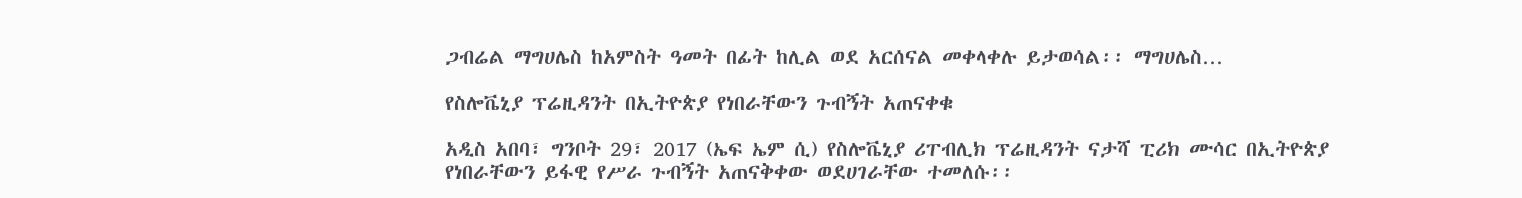ጋብሬል ማግሀሌስ ከአምስት ዓመት በፊት ከሊል ወደ አርሰናል መቀላቀሉ ይታወሳል፡፡ ማግሀሌስ…

የስሎቬኒያ ፕሬዚዳንት በኢትዮጵያ የነበራቸውን ጉብኝት አጠናቀቁ

አዲስ አበባ፣ ግንቦት 29፣ 2017 (ኤፍ ኤም ሲ) የስሎቬኒያ ሪፐብሊክ ፕሬዚዳንት ናታሻ ፒሪክ ሙሳር በኢትዮጵያ የነበራቸውን ይፋዊ የሥራ ጉብኝት አጠናቅቀው ወደሀገራቸው ተመለሱ፡፡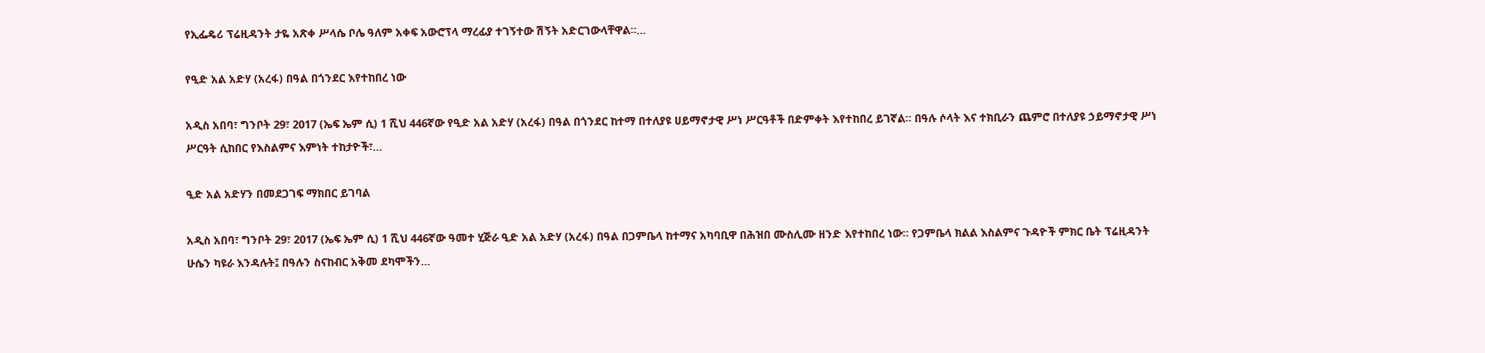የኢፌዴሪ ፕሬዚዳንት ታዬ አጽቀ ሥላሴ ቦሌ ዓለም አቀፍ አውሮፕላ ማረፊያ ተገኝተው ሽኝት አድርገውላቸዋል።…

የዒድ አል አድሃ (አረፋ) በዓል በጎንደር እየተከበረ ነው

አዲስ አበባ፣ ግንቦት 29፣ 2017 (ኤፍ ኤም ሲ) 1 ሺህ 446ኛው የዒድ አል አድሃ (አረፋ) በዓል በጎንደር ከተማ በተለያዩ ሀይማኖታዊ ሥነ ሥርዓቶች በድምቀት እየተከበረ ይገኛል። በዓሉ ሶላት እና ተክቢራን ጨምሮ በተለያዩ ኃይማኖታዊ ሥነ ሥርዓት ሲከበር የእስልምና እምነት ተከታዮች፣…

ዒድ አል አድሃን በመደጋገፍ ማክበር ይገባል

አዲስ አበባ፣ ግንቦት 29፣ 2017 (ኤፍ ኤም ሲ) 1 ሺህ 446ኛው ዓመተ ሂጅራ ዒድ አል አድሃ (አረፋ) በዓል በጋምቤላ ከተማና አካባቢዋ በሕዝበ ሙስሊሙ ዘንድ እየተከበረ ነው። የጋምቤላ ክልል እስልምና ጉዳዮች ምክር ቤት ፕሬዚዳንት ሁሴን ካዩራ እንዳሉት፤ በዓሉን ስናከብር አቅመ ደካሞችን…